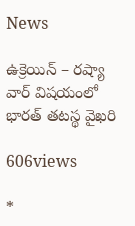News

ఉక్రెయిన్ – రష్యా వార్ విషయంలో భారత్ తటస్థ వైఖరి

606views

*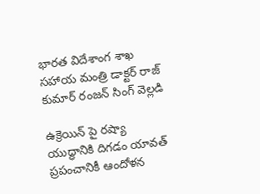భారత విదేశాంగ శాఖ సహాయ మంత్రి డాక్టర్ రాజ్ కుమార్ రంజన్ సింగ్ వెల్లడి

ఉక్రెయిన్ పై రష్యా యుద్ధానికి దిగడం యావత్ ప్రపంచానికీ ఆందోళన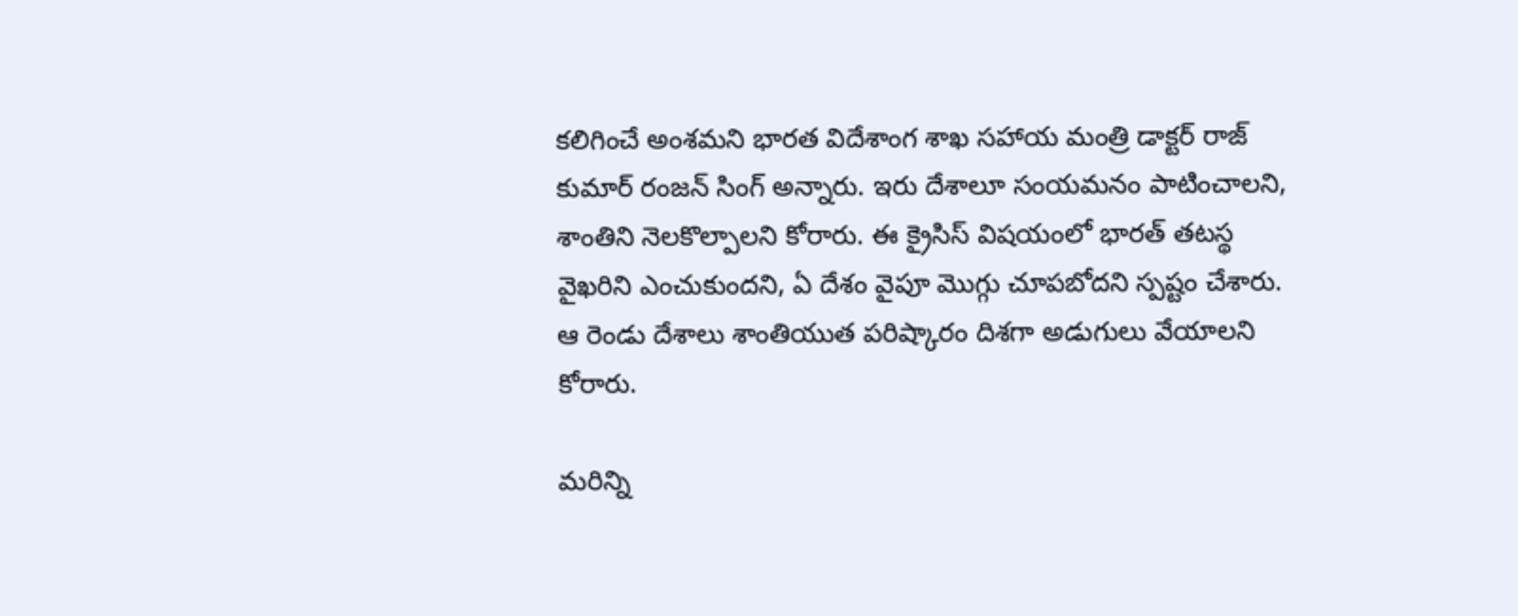కలిగించే అంశమని భారత విదేశాంగ శాఖ సహాయ మంత్రి డాక్టర్ రాజ్ కుమార్ రంజన్ సింగ్ అన్నారు. ఇరు దేశాలూ సంయమనం పాటించాలని, శాంతిని నెలకొల్పాలని కోరారు. ఈ క్రైసిస్ విషయంలో భారత్ తటస్థ వైఖరిని ఎంచుకుందని, ఏ దేశం వైపూ మొగ్గు చూపబోదని స్పష్టం చేశారు. ఆ రెండు దేశాలు శాంతియుత పరిష్కారం దిశగా అడుగులు వేయాలని కోరారు.

మరిన్ని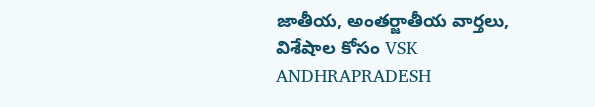జాతీయ, అంతర్జాతీయ వార్తలు, విశేషాల కోసం VSK ANDHRAPRADESH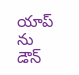యాప్ ను డౌన్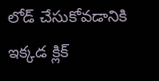లోడ్ చేసుకోవడానికి ఇక్కడ క్లిక్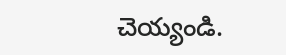చెయ్యండి.